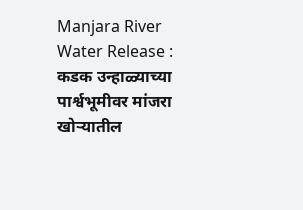Manjara River Water Release : कडक उन्हाळ्याच्या पार्श्वभूमीवर मांजरा खोऱ्यातील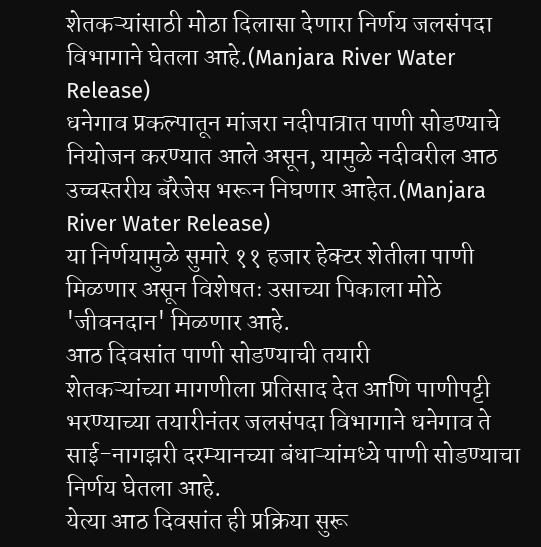शेतकऱ्यांसाठी मोठा दिलासा देणारा निर्णय जलसंपदा विभागाने घेतला आहे.(Manjara River Water Release)
धनेगाव प्रकल्पातून मांजरा नदीपात्रात पाणी सोडण्याचे नियोजन करण्यात आले असून, यामुळे नदीवरील आठ उच्चस्तरीय बॅरेजेस भरून निघणार आहेत.(Manjara River Water Release)
या निर्णयामुळे सुमारे ११ हजार हेक्टर शेतीला पाणी मिळणार असून विशेषतः उसाच्या पिकाला मोठे 'जीवनदान' मिळणार आहे.
आठ दिवसांत पाणी सोडण्याची तयारी
शेतकऱ्यांच्या मागणीला प्रतिसाद देत आणि पाणीपट्टी भरण्याच्या तयारीनंतर जलसंपदा विभागाने धनेगाव ते साई-नागझरी दरम्यानच्या बंधाऱ्यांमध्ये पाणी सोडण्याचा निर्णय घेतला आहे.
येत्या आठ दिवसांत ही प्रक्रिया सुरू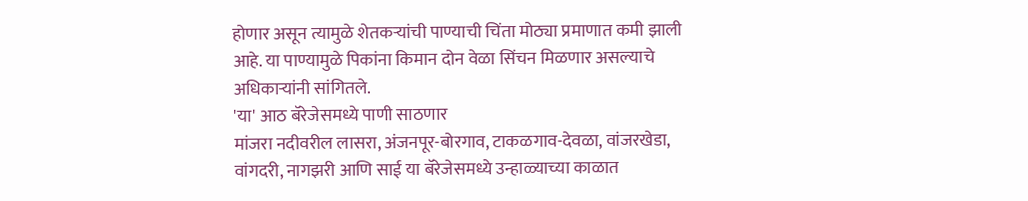होणार असून त्यामुळे शेतकऱ्यांची पाण्याची चिंता मोठ्या प्रमाणात कमी झाली आहे. या पाण्यामुळे पिकांना किमान दोन वेळा सिंचन मिळणार असल्याचे अधिकाऱ्यांनी सांगितले.
'या' आठ बॅरेजेसमध्ये पाणी साठणार
मांजरा नदीवरील लासरा, अंजनपूर-बोरगाव, टाकळगाव-देवळा, वांजरखेडा, वांगदरी, नागझरी आणि साई या बॅरेजेसमध्ये उन्हाळ्याच्या काळात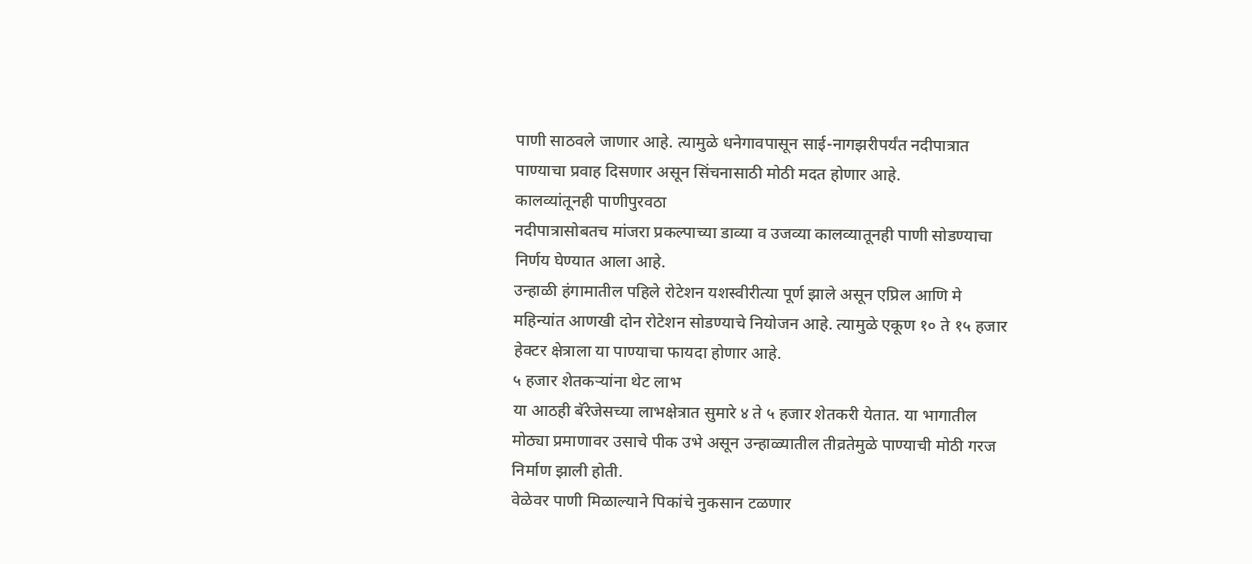पाणी साठवले जाणार आहे. त्यामुळे धनेगावपासून साई-नागझरीपर्यंत नदीपात्रात पाण्याचा प्रवाह दिसणार असून सिंचनासाठी मोठी मदत होणार आहे.
कालव्यांतूनही पाणीपुरवठा
नदीपात्रासोबतच मांजरा प्रकल्पाच्या डाव्या व उजव्या कालव्यातूनही पाणी सोडण्याचा निर्णय घेण्यात आला आहे.
उन्हाळी हंगामातील पहिले रोटेशन यशस्वीरीत्या पूर्ण झाले असून एप्रिल आणि मे महिन्यांत आणखी दोन रोटेशन सोडण्याचे नियोजन आहे. त्यामुळे एकूण १० ते १५ हजार हेक्टर क्षेत्राला या पाण्याचा फायदा होणार आहे.
५ हजार शेतकऱ्यांना थेट लाभ
या आठही बॅरेजेसच्या लाभक्षेत्रात सुमारे ४ ते ५ हजार शेतकरी येतात. या भागातील मोठ्या प्रमाणावर उसाचे पीक उभे असून उन्हाळ्यातील तीव्रतेमुळे पाण्याची मोठी गरज निर्माण झाली होती.
वेळेवर पाणी मिळाल्याने पिकांचे नुकसान टळणार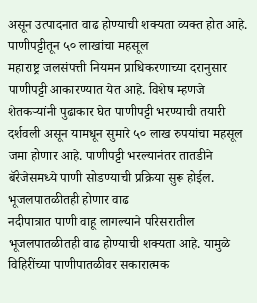असून उत्पादनात वाढ होण्याची शक्यता व्यक्त होत आहे.
पाणीपट्टीतून ५० लाखांचा महसूल
महाराष्ट्र जलसंपत्ती नियमन प्राधिकरणाच्या दरानुसार पाणीपट्टी आकारण्यात येत आहे. विशेष म्हणजे शेतकऱ्यांनी पुढाकार घेत पाणीपट्टी भरण्याची तयारी दर्शवली असून यामधून सुमारे ५० लाख रुपयांचा महसूल जमा होणार आहे. पाणीपट्टी भरल्यानंतर तातडीने बॅरेजेसमध्ये पाणी सोडण्याची प्रक्रिया सुरू होईल.
भूजलपातळीतही होणार वाढ
नदीपात्रात पाणी वाहू लागल्याने परिसरातील भूजलपातळीतही वाढ होण्याची शक्यता आहे. यामुळे विहिरींच्या पाणीपातळीवर सकारात्मक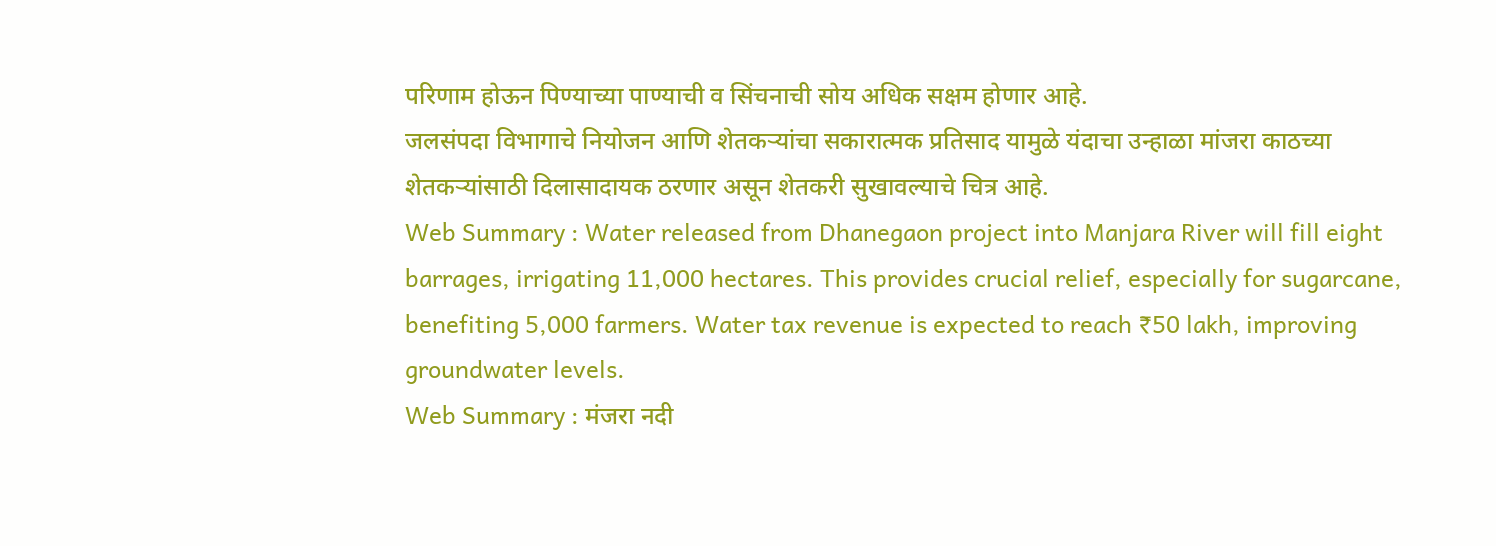परिणाम होऊन पिण्याच्या पाण्याची व सिंचनाची सोय अधिक सक्षम होणार आहे.
जलसंपदा विभागाचे नियोजन आणि शेतकऱ्यांचा सकारात्मक प्रतिसाद यामुळे यंदाचा उन्हाळा मांजरा काठच्या शेतकऱ्यांसाठी दिलासादायक ठरणार असून शेतकरी सुखावल्याचे चित्र आहे.
Web Summary : Water released from Dhanegaon project into Manjara River will fill eight barrages, irrigating 11,000 hectares. This provides crucial relief, especially for sugarcane, benefiting 5,000 farmers. Water tax revenue is expected to reach ₹50 lakh, improving groundwater levels.
Web Summary : मंजरा नदी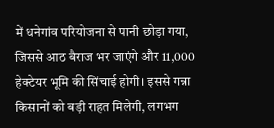में धनेगांव परियोजना से पानी छोड़ा गया, जिससे आठ बैराज भर जाएंगे और 11,000 हेक्टेयर भूमि की सिंचाई होगी। इससे गन्ना किसानों को बड़ी राहत मिलेगी, लगभग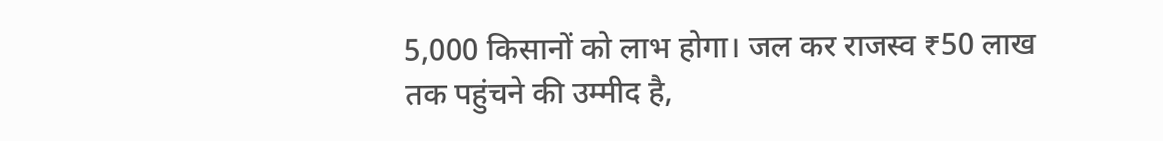5,000 किसानों को लाभ होगा। जल कर राजस्व ₹50 लाख तक पहुंचने की उम्मीद है,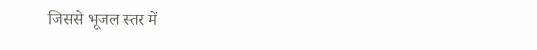जिससे भूजल स्तर में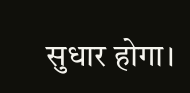सुधार होगा।